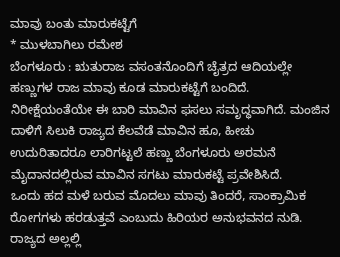ಮಾವು ಬಂತು ಮಾರುಕಟ್ಟೆಗೆ
* ಮುಳಬಾಗಿಲು ರಮೇಶ
ಬೆಂಗಳೂರು : ಋತುರಾಜ ವಸಂತನೊಂದಿಗೆ ಚೈತ್ರದ ಆದಿಯಲ್ಲೇ ಹಣ್ಣುಗಳ ರಾಜ ಮಾವು ಕೂಡ ಮಾರುಕಟ್ಟೆಗೆ ಬಂದಿದೆ. ನಿರೀಕ್ಷೆಯಂತೆಯೇ ಈ ಬಾರಿ ಮಾವಿನ ಫಸಲು ಸಮೃದ್ಧವಾಗಿದೆ. ಮಂಜಿನ ದಾಳಿಗೆ ಸಿಲುಕಿ ರಾಜ್ಯದ ಕೆಲವೆಡೆ ಮಾವಿನ ಹೂ, ಹೀಚು ಉದುರಿತಾದರೂ ಲಾರಿಗಟ್ಟಲೆ ಹಣ್ಣು ಬೆಂಗಳೂರು ಅರಮನೆ ಮೈದಾನದಲ್ಲಿರುವ ಮಾವಿನ ಸಗಟು ಮಾರುಕಟ್ಟೆ ಪ್ರವೇಶಿಸಿದೆ.
ಒಂದು ಹದ ಮಳೆ ಬರುವ ಮೊದಲು ಮಾವು ತಿಂದರೆ, ಸಾಂಕ್ರಾಮಿಕ ರೋಗಗಳು ಹರಡುತ್ತವೆ ಎಂಬುದು ಹಿರಿಯರ ಅನುಭವನದ ನುಡಿ. ರಾಜ್ಯದ ಅಲ್ಲಲ್ಲಿ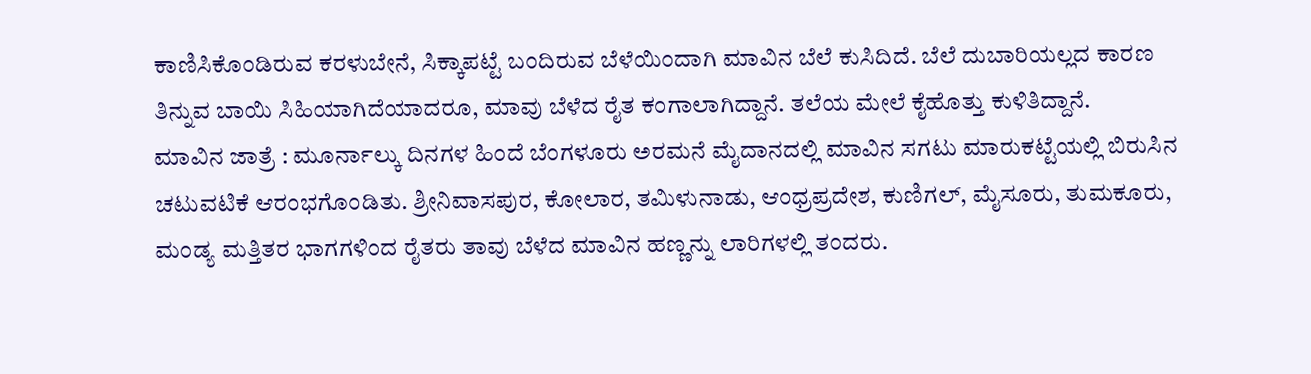ಕಾಣಿಸಿಕೊಂಡಿರುವ ಕರಳುಬೇನೆ, ಸಿಕ್ಕಾಪಟ್ಟೆ ಬಂದಿರುವ ಬೆಳೆಯಿಂದಾಗಿ ಮಾವಿನ ಬೆಲೆ ಕುಸಿದಿದೆ. ಬೆಲೆ ದುಬಾರಿಯಲ್ಲದ ಕಾರಣ ತಿನ್ನುವ ಬಾಯಿ ಸಿಹಿಯಾಗಿದೆಯಾದರೂ, ಮಾವು ಬೆಳೆದ ರೈತ ಕಂಗಾಲಾಗಿದ್ದಾನೆ. ತಲೆಯ ಮೇಲೆ ಕೈಹೊತ್ತು ಕುಳಿತಿದ್ದಾನೆ.
ಮಾವಿನ ಜಾತ್ರೆ : ಮೂರ್ನಾಲ್ಕು ದಿನಗಳ ಹಿಂದೆ ಬೆಂಗಳೂರು ಅರಮನೆ ಮೈದಾನದಲ್ಲಿ ಮಾವಿನ ಸಗಟು ಮಾರುಕಟ್ಟೆಯಲ್ಲಿ ಬಿರುಸಿನ ಚಟುವಟಿಕೆ ಆರಂಭಗೊಂಡಿತು. ಶ್ರೀನಿವಾಸಪುರ, ಕೋಲಾರ, ತಮಿಳುನಾಡು, ಆಂಧ್ರಪ್ರದೇಶ, ಕುಣಿಗಲ್, ಮೈಸೂರು, ತುಮಕೂರು, ಮಂಡ್ಯ ಮತ್ತಿತರ ಭಾಗಗಳಿಂದ ರೈತರು ತಾವು ಬೆಳೆದ ಮಾವಿನ ಹಣ್ಣನ್ನು ಲಾರಿಗಳಲ್ಲಿ ತಂದರು.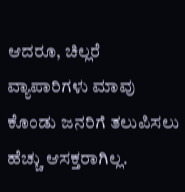ಆದರೂ, ಚಿಲ್ಲರೆ ವ್ಯಾಪಾರಿಗಳು ಮಾವು ಕೊಂಡು ಜನರಿಗೆ ತಲುಪಿಸಲು ಹೆಚ್ಚು ಆಸಕ್ತರಾಗಿಲ್ಲ.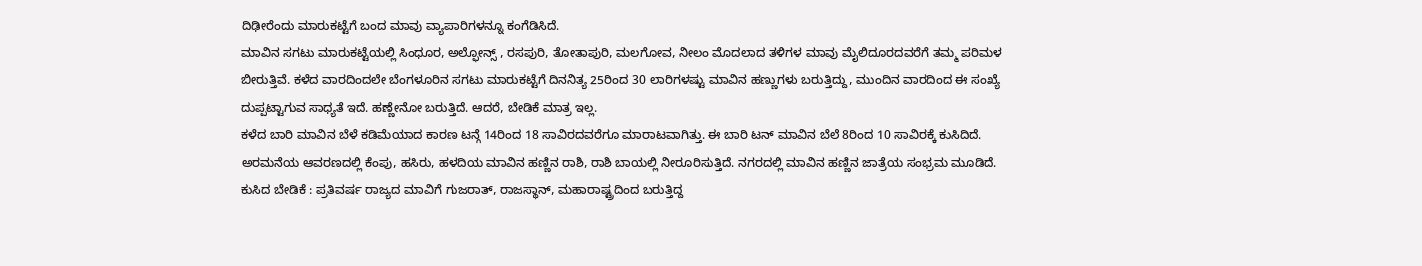ದಿಢೀರೆಂದು ಮಾರುಕಟ್ಟೆಗೆ ಬಂದ ಮಾವು ವ್ಯಾಪಾರಿಗಳನ್ನೂ ಕಂಗೆಡಿಸಿದೆ.
ಮಾವಿನ ಸಗಟು ಮಾರುಕಟ್ಟೆಯಲ್ಲಿ ಸಿಂಧೂರ, ಅಲ್ಫೋನ್ಸ್ , ರಸಪುರಿ, ತೋತಾಪುರಿ, ಮಲಗೋವ, ನೀಲಂ ಮೊದಲಾದ ತಳಿಗಳ ಮಾವು ಮೈಲಿದೂರದವರೆಗೆ ತಮ್ಮ ಪರಿಮಳ ಬೀರುತ್ತಿವೆ. ಕಳೆದ ವಾರದಿಂದಲೇ ಬೆಂಗಳೂರಿನ ಸಗಟು ಮಾರುಕಟ್ಟೆಗೆ ದಿನನಿತ್ಯ 25ರಿಂದ 30 ಲಾರಿಗಳಷ್ಟು ಮಾವಿನ ಹಣ್ಣುಗಳು ಬರುತ್ತಿದ್ದು, ಮುಂದಿನ ವಾರದಿಂದ ಈ ಸಂಖ್ಯೆ ದುಪ್ಪಟ್ಟಾಗುವ ಸಾಧ್ಯತೆ ಇದೆ. ಹಣ್ಣೇನೋ ಬರುತ್ತಿದೆ. ಆದರೆ, ಬೇಡಿಕೆ ಮಾತ್ರ ಇಲ್ಲ.
ಕಳೆದ ಬಾರಿ ಮಾವಿನ ಬೆಳೆ ಕಡಿಮೆಯಾದ ಕಾರಣ ಟನ್ಗೆ 14ರಿಂದ 18 ಸಾವಿರದವರೆಗೂ ಮಾರಾಟವಾಗಿತ್ತು. ಈ ಬಾರಿ ಟನ್ ಮಾವಿನ ಬೆಲೆ 8ರಿಂದ 10 ಸಾವಿರಕ್ಕೆ ಕುಸಿದಿದೆ. ಅರಮನೆಯ ಆವರಣದಲ್ಲಿ ಕೆಂಪು, ಹಸಿರು, ಹಳದಿಯ ಮಾವಿನ ಹಣ್ಣಿನ ರಾಶಿ, ರಾಶಿ ಬಾಯಲ್ಲಿ ನೀರೂರಿಸುತ್ತಿದೆ. ನಗರದಲ್ಲಿ ಮಾವಿನ ಹಣ್ಣಿನ ಜಾತ್ರೆಯ ಸಂಭ್ರಮ ಮೂಡಿದೆ.
ಕುಸಿದ ಬೇಡಿಕೆ : ಪ್ರತಿವರ್ಷ ರಾಜ್ಯದ ಮಾವಿಗೆ ಗುಜರಾತ್, ರಾಜಸ್ಥಾನ್, ಮಹಾರಾಷ್ಟ್ರದಿಂದ ಬರುತ್ತಿದ್ದ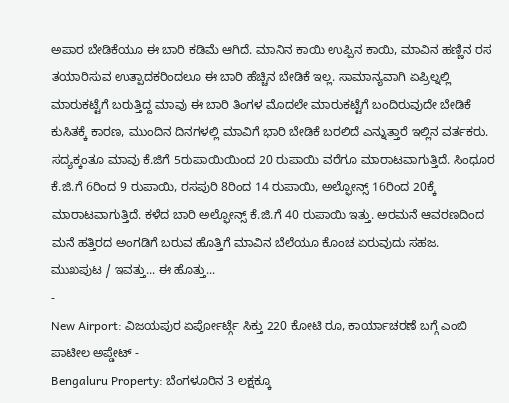ಅಪಾರ ಬೇಡಿಕೆಯೂ ಈ ಬಾರಿ ಕಡಿಮೆ ಆಗಿದೆ. ಮಾನಿನ ಕಾಯಿ ಉಪ್ಪಿನ ಕಾಯಿ, ಮಾವಿನ ಹಣ್ಣಿನ ರಸ ತಯಾರಿಸುವ ಉತ್ಪಾದಕರಿಂದಲೂ ಈ ಬಾರಿ ಹೆಚ್ಚಿನ ಬೇಡಿಕೆ ಇಲ್ಲ. ಸಾಮಾನ್ಯವಾಗಿ ಏಪ್ರಿಲ್ನಲ್ಲಿ ಮಾರುಕಟ್ಟೆಗೆ ಬರುತ್ತಿದ್ದ ಮಾವು ಈ ಬಾರಿ ತಿಂಗಳ ಮೊದಲೇ ಮಾರುಕಟ್ಟೆಗೆ ಬಂದಿರುವುದೇ ಬೇಡಿಕೆ ಕುಸಿತಕ್ಕೆ ಕಾರಣ, ಮುಂದಿನ ದಿನಗಳಲ್ಲಿ ಮಾವಿಗೆ ಭಾರಿ ಬೇಡಿಕೆ ಬರಲಿದೆ ಎನ್ನುತ್ತಾರೆ ಇಲ್ಲಿನ ವರ್ತಕರು.
ಸದ್ಯಕ್ಕಂತೂ ಮಾವು ಕೆ.ಜಿಗೆ 5ರುಪಾಯಿಯಿಂದ 20 ರುಪಾಯಿ ವರೆಗೂ ಮಾರಾಟವಾಗುತ್ತಿದೆ. ಸಿಂಧೂರ ಕೆ.ಜಿ.ಗೆ 6ರಿಂದ 9 ರುಪಾಯಿ, ರಸಪುರಿ 8ರಿಂದ 14 ರುಪಾಯಿ, ಅಲ್ಫೋನ್ಸ್ 16ರಿಂದ 20ಕ್ಕೆ ಮಾರಾಟವಾಗುತ್ತಿದೆ. ಕಳೆದ ಬಾರಿ ಅಲ್ಫೋನ್ಸ್ ಕೆ.ಜಿ.ಗೆ 40 ರುಪಾಯಿ ಇತ್ತು. ಅರಮನೆ ಆವರಣದಿಂದ ಮನೆ ಹತ್ತಿರದ ಅಂಗಡಿಗೆ ಬರುವ ಹೊತ್ತಿಗೆ ಮಾವಿನ ಬೆಲೆಯೂ ಕೊಂಚ ಏರುವುದು ಸಹಜ.
ಮುಖಪುಟ / ಇವತ್ತು... ಈ ಹೊತ್ತು...
-
New Airport: ವಿಜಯಪುರ ಏರ್ಪೋರ್ಟ್ಗೆ ಸಿಕ್ತು 220 ಕೋಟಿ ರೂ, ಕಾರ್ಯಾಚರಣೆ ಬಗ್ಗೆ ಎಂಬಿ ಪಾಟೀಲ ಅಪ್ಡೇಟ್ -
Bengaluru Property: ಬೆಂಗಳೂರಿನ 3 ಲಕ್ಷಕ್ಕೂ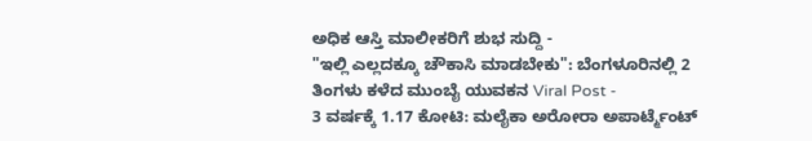ಅಧಿಕ ಆಸ್ತಿ ಮಾಲೀಕರಿಗೆ ಶುಭ ಸುದ್ದಿ -
"ಇಲ್ಲಿ ಎಲ್ಲದಕ್ಕೂ ಚೌಕಾಸಿ ಮಾಡಬೇಕು": ಬೆಂಗಳೂರಿನಲ್ಲಿ 2 ತಿಂಗಳು ಕಳೆದ ಮುಂಬೈ ಯುವಕನ Viral Post -
3 ವರ್ಷಕ್ಕೆ 1.17 ಕೋಟಿ: ಮಲೈಕಾ ಅರೋರಾ ಅಪಾರ್ಟ್ಮೆಂಟ್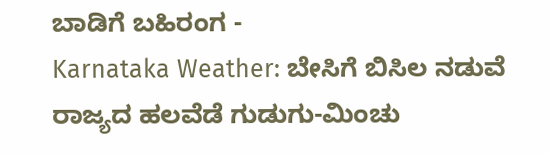ಬಾಡಿಗೆ ಬಹಿರಂಗ -
Karnataka Weather: ಬೇಸಿಗೆ ಬಿಸಿಲ ನಡುವೆ ರಾಜ್ಯದ ಹಲವೆಡೆ ಗುಡುಗು-ಮಿಂಚು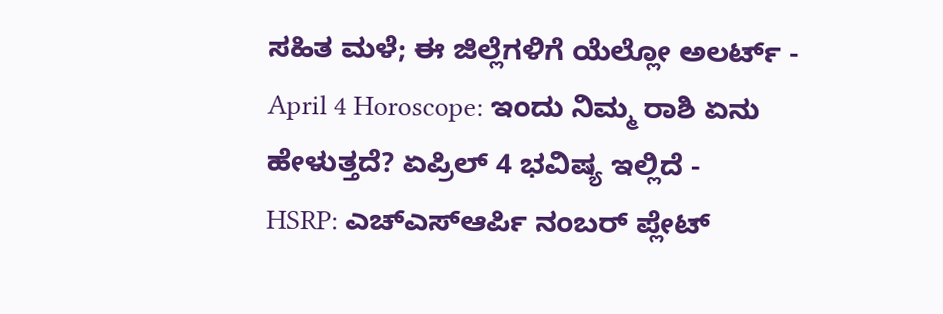ಸಹಿತ ಮಳೆ; ಈ ಜಿಲ್ಲೆಗಳಿಗೆ ಯೆಲ್ಲೋ ಅಲರ್ಟ್ -
April 4 Horoscope: ಇಂದು ನಿಮ್ಮ ರಾಶಿ ಏನು ಹೇಳುತ್ತದೆ? ಏಪ್ರಿಲ್ 4 ಭವಿಷ್ಯ ಇಲ್ಲಿದೆ -
HSRP: ಎಚ್ಎಸ್ಆರ್ಪಿ ನಂಬರ್ ಪ್ಲೇಟ್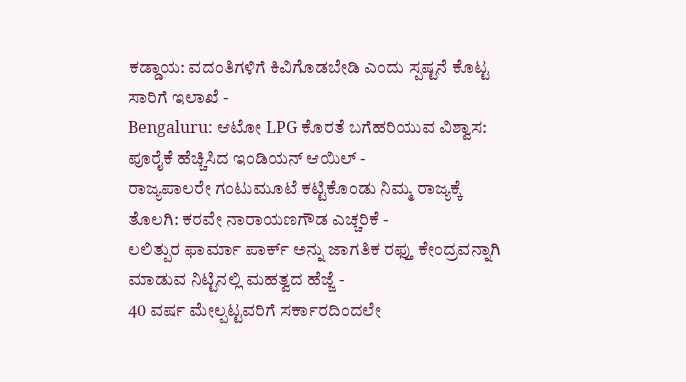ಕಡ್ಡಾಯ: ವದಂತಿಗಳಿಗೆ ಕಿವಿಗೊಡಬೇಡಿ ಎಂದು ಸ್ಪಷ್ಟನೆ ಕೊಟ್ಟ ಸಾರಿಗೆ ಇಲಾಖೆ -
Bengaluru: ಆಟೋ LPG ಕೊರತೆ ಬಗೆಹರಿಯುವ ವಿಶ್ವಾಸ: ಪೂರೈಕೆ ಹೆಚ್ಚಿಸಿದ ಇಂಡಿಯನ್ ಆಯಿಲ್ -
ರಾಜ್ಯಪಾಲರೇ ಗಂಟುಮೂಟೆ ಕಟ್ಟಿಕೊಂಡು ನಿಮ್ಮ ರಾಜ್ಯಕ್ಕೆ ತೊಲಗಿ: ಕರವೇ ನಾರಾಯಣಗೌಡ ಎಚ್ಚರಿಕೆ -
ಲಲಿತ್ಪುರ ಫಾರ್ಮಾ ಪಾರ್ಕ್ ಅನ್ನು ಜಾಗತಿಕ ರಫ್ತು ಕೇಂದ್ರವನ್ನಾಗಿ ಮಾಡುವ ನಿಟ್ಟಿನಲ್ಲಿ ಮಹತ್ವದ ಹೆಜ್ಜೆ -
40 ವರ್ಷ ಮೇಲ್ಪಟ್ಟವರಿಗೆ ಸರ್ಕಾರದಿಂದಲೇ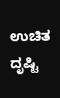ಉಚಿತ ದೃಷ್ಟಿ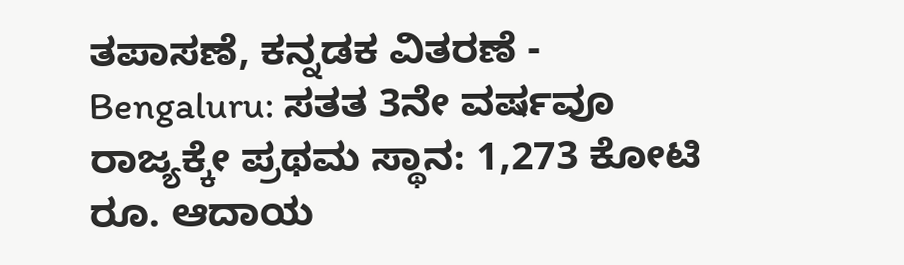ತಪಾಸಣೆ, ಕನ್ನಡಕ ವಿತರಣೆ -
Bengaluru: ಸತತ 3ನೇ ವರ್ಷವೂ ರಾಜ್ಯಕ್ಕೇ ಪ್ರಥಮ ಸ್ಥಾನ: 1,273 ಕೋಟಿ ರೂ. ಆದಾಯ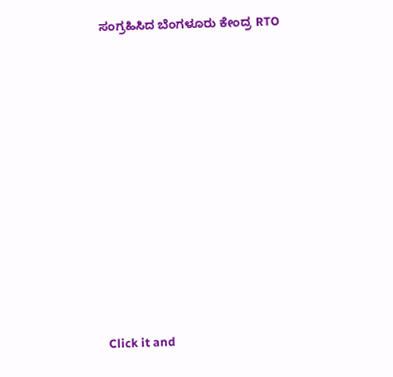ಸಂಗ್ರಹಿಸಿದ ಬೆಂಗಳೂರು ಕೇಂದ್ರ RTO












Click it and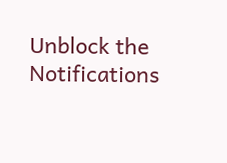Unblock the Notifications